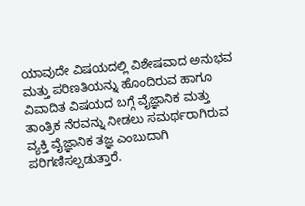ಯಾವುದೇ ವಿಷಯದಲ್ಲಿ ವಿಶೇಷವಾದ ಅನುಭವ ಮತ್ತು ಪರಿಣತಿಯನ್ನು ಹೊಂದಿರುವ ಹಾಗೂ ವಿವಾದಿತ ವಿಷಯದ ಬಗ್ಗೆ ವೈಜ್ಞಾನಿಕ ಮತ್ತು ತಾಂತ್ರಿಕ ನೆರವನ್ನು ನೀಡಲು ಸಮರ್ಥರಾಗಿರುವ ವ್ಯಕ್ತಿ ವೈಜ್ಞಾನಿಕ ತಜ್ಞ ಎಂಬುದಾಗಿ ಪರಿಗಣಿಸಲ್ಪಡುತ್ತಾರೆ.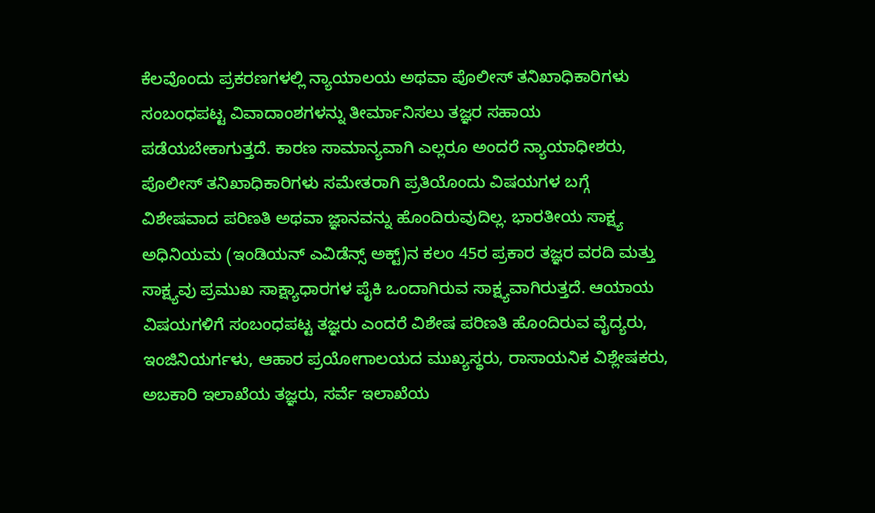ಕೆಲವೊಂದು ಪ್ರಕರಣಗಳಲ್ಲಿ ನ್ಯಾಯಾಲಯ ಅಥವಾ ಪೊಲೀಸ್ ತನಿಖಾಧಿಕಾರಿಗಳು ಸಂಬಂಧಪಟ್ಟ ವಿವಾದಾಂಶಗಳನ್ನು ತೀರ್ಮಾನಿಸಲು ತಜ್ಞರ ಸಹಾಯ ಪಡೆಯಬೇಕಾಗುತ್ತದೆ. ಕಾರಣ ಸಾಮಾನ್ಯವಾಗಿ ಎಲ್ಲರೂ ಅಂದರೆ ನ್ಯಾಯಾಧೀಶರು, ಪೊಲೀಸ್ ತನಿಖಾಧಿಕಾರಿಗಳು ಸಮೇತರಾಗಿ ಪ್ರತಿಯೊಂದು ವಿಷಯಗಳ ಬಗ್ಗೆ ವಿಶೇಷವಾದ ಪರಿಣತಿ ಅಥವಾ ಜ್ಞಾನವನ್ನು ಹೊಂದಿರುವುದಿಲ್ಲ. ಭಾರತೀಯ ಸಾಕ್ಷ್ಯ ಅಧಿನಿಯಮ (ಇಂಡಿಯನ್ ಎವಿಡೆನ್ಸ್ ಅಕ್ಟ್)ನ ಕಲಂ 45ರ ಪ್ರಕಾರ ತಜ್ಞರ ವರದಿ ಮತ್ತು ಸಾಕ್ಷ್ಯವು ಪ್ರಮುಖ ಸಾಕ್ಷ್ಯಾಧಾರಗಳ ಪೈಕಿ ಒಂದಾಗಿರುವ ಸಾಕ್ಷ್ಯವಾಗಿರುತ್ತದೆ. ಆಯಾಯ ವಿಷಯಗಳಿಗೆ ಸಂಬಂಧಪಟ್ಟ ತಜ್ಞರು ಎಂದರೆ ವಿಶೇಷ ಪರಿಣತಿ ಹೊಂದಿರುವ ವೈದ್ಯರು, ಇಂಜಿನಿಯರ್ಗಳು, ಆಹಾರ ಪ್ರಯೋಗಾಲಯದ ಮುಖ್ಯಸ್ಥರು, ರಾಸಾಯನಿಕ ವಿಶ್ಲೇಷಕರು, ಅಬಕಾರಿ ಇಲಾಖೆಯ ತಜ್ಞರು, ಸರ್ವೆ ಇಲಾಖೆಯ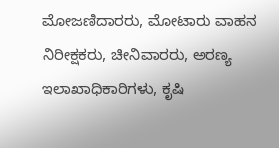ಮೋಜಣಿದಾರರು, ಮೋಟಾರು ವಾಹನ ನಿರೀಕ್ಷಕರು, ಚೀನಿವಾರರು, ಅರಣ್ಯ ಇಲಾಖಾಧಿಕಾರಿಗಳು, ಕೃಷಿ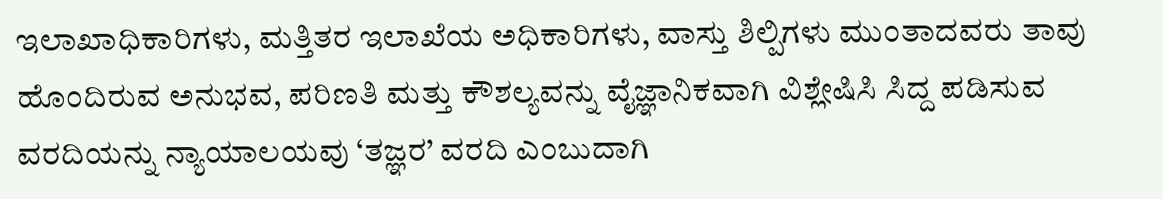ಇಲಾಖಾಧಿಕಾರಿಗಳು, ಮತ್ತಿತರ ಇಲಾಖೆಯ ಅಧಿಕಾರಿಗಳು, ವಾಸ್ತು ಶಿಲ್ಪಿಗಳು ಮುಂತಾದವರು ತಾವು ಹೊಂದಿರುವ ಅನುಭವ, ಪರಿಣತಿ ಮತ್ತು ಕೌಶಲ್ಯವನ್ನು ವೈಜ್ಞಾನಿಕವಾಗಿ ವಿಶ್ಲೇಷಿಸಿ ಸಿದ್ದ ಪಡಿಸುವ ವರದಿಯನ್ನು ನ್ಯಾಯಾಲಯವು ‘ತಜ್ಞರ’ ವರದಿ ಎಂಬುದಾಗಿ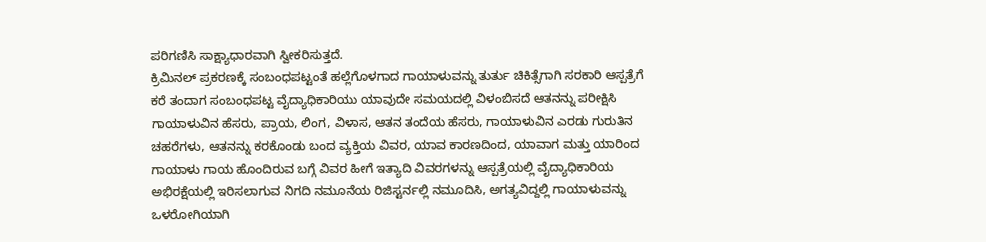ಪರಿಗಣಿಸಿ ಸಾಕ್ಷ್ಯಾಧಾರವಾಗಿ ಸ್ವೀಕರಿಸುತ್ತದೆ.
ಕ್ರಿಮಿನಲ್ ಪ್ರಕರಣಕ್ಕೆ ಸಂಬಂಧಪಟ್ಟಂತೆ ಹಲ್ಲೆಗೊಳಗಾದ ಗಾಯಾಳುವನ್ನು ತುರ್ತು ಚಿಕಿತ್ಸೆಗಾಗಿ ಸರಕಾರಿ ಆಸ್ಪತ್ರೆಗೆ ಕರೆ ತಂದಾಗ ಸಂಬಂಧಪಟ್ಟ ವೈದ್ಯಾಧಿಕಾರಿಯು ಯಾವುದೇ ಸಮಯದಲ್ಲಿ ವಿಳಂಬಿಸದೆ ಆತನನ್ನು ಪರೀಕ್ಷಿಸಿ ಗಾಯಾಳುವಿನ ಹೆಸರು, ಪ್ರಾಯ, ಲಿಂಗ, ವಿಳಾಸ, ಆತನ ತಂದೆಯ ಹೆಸರು, ಗಾಯಾಳುವಿನ ಎರಡು ಗುರುತಿನ ಚಹರೆಗಳು, ಆತನನ್ನು ಕರಕೊಂಡು ಬಂದ ವ್ಯಕ್ತಿಯ ವಿವರ, ಯಾವ ಕಾರಣದಿಂದ, ಯಾವಾಗ ಮತ್ತು ಯಾರಿಂದ ಗಾಯಾಳು ಗಾಯ ಹೊಂದಿರುವ ಬಗ್ಗೆ ವಿವರ ಹೀಗೆ ಇತ್ಯಾದಿ ವಿವರಗಳನ್ನು ಆಸ್ಪತ್ರೆಯಲ್ಲಿ ವೈದ್ಯಾಧಿಕಾರಿಯ ಅಭಿರಕ್ಷೆಯಲ್ಲಿ ಇರಿಸಲಾಗುವ ನಿಗದಿ ನಮೂನೆಯ ರಿಜಿಸ್ಟರ್ನಲ್ಲಿ ನಮೂದಿಸಿ, ಅಗತ್ಯವಿದ್ದಲ್ಲಿ ಗಾಯಾಳುವನ್ನು ಒಳರೋಗಿಯಾಗಿ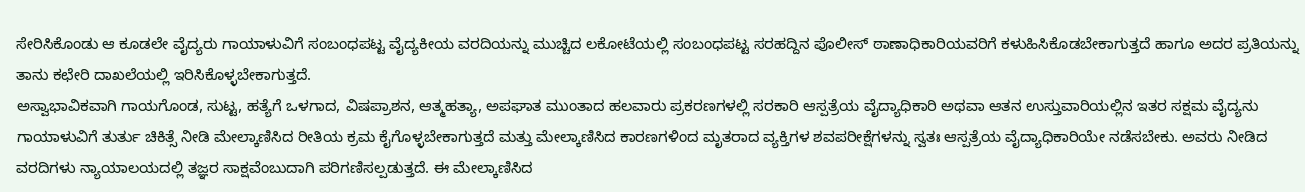ಸೇರಿಸಿಕೊಂಡು ಆ ಕೂಡಲೇ ವೈದ್ಯರು ಗಾಯಾಳುವಿಗೆ ಸಂಬಂಧಪಟ್ಟ ವೈದ್ಯಕೀಯ ವರದಿಯನ್ನು ಮುಚ್ಚಿದ ಲಕೋಟೆಯಲ್ಲಿ ಸಂಬಂಧಪಟ್ಟ ಸರಹದ್ದಿನ ಪೊಲೀಸ್ ಠಾಣಾಧಿಕಾರಿಯವರಿಗೆ ಕಳುಹಿಸಿಕೊಡಬೇಕಾಗುತ್ತದೆ ಹಾಗೂ ಅದರ ಪ್ರತಿಯನ್ನು ತಾನು ಕಛೇರಿ ದಾಖಲೆಯಲ್ಲಿ ಇರಿಸಿಕೊಳ್ಳಬೇಕಾಗುತ್ತದೆ.
ಅಸ್ವಾಭಾವಿಕವಾಗಿ ಗಾಯಗೊಂಡ, ಸುಟ್ಟ, ಹತ್ಯೆಗೆ ಒಳಗಾದ, ವಿಷಪ್ರಾಶನ, ಆತ್ಮಹತ್ಯಾ, ಅಪಘಾತ ಮುಂತಾದ ಹಲವಾರು ಪ್ರಕರಣಗಳಲ್ಲಿ ಸರಕಾರಿ ಆಸ್ಪತ್ರೆಯ ವೈದ್ಯಾಧಿಕಾರಿ ಅಥವಾ ಆತನ ಉಸ್ತುವಾರಿಯಲ್ಲಿನ ಇತರ ಸಕ್ಷಮ ವೈದ್ಯನು ಗಾಯಾಳುವಿಗೆ ತುರ್ತು ಚಿಕಿತ್ಸೆ ನೀಡಿ ಮೇಲ್ಕಾಣಿಸಿದ ರೀತಿಯ ಕ್ರಮ ಕೈಗೊಳ್ಳಬೇಕಾಗುತ್ತದೆ ಮತ್ತು ಮೇಲ್ಕಾಣಿಸಿದ ಕಾರಣಗಳಿಂದ ಮೃತರಾದ ವ್ಯಕ್ತಿಗಳ ಶವಪರೀಕ್ಷೆಗಳನ್ನು ಸ್ವತಃ ಆಸ್ಪತ್ರೆಯ ವೈದ್ಯಾಧಿಕಾರಿಯೇ ನಡೆಸಬೇಕು. ಅವರು ನೀಡಿದ ವರದಿಗಳು ನ್ಯಾಯಾಲಯದಲ್ಲಿ ತಜ್ಞರ ಸಾಕ್ಷವೆಂಬುದಾಗಿ ಪರಿಗಣಿಸಲ್ಪಡುತ್ತದೆ. ಈ ಮೇಲ್ಕಾಣಿಸಿದ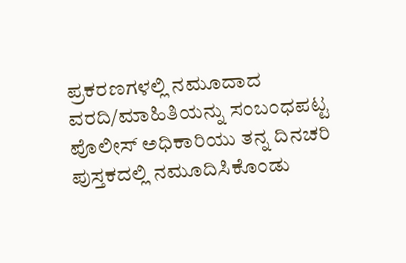ಪ್ರಕರಣಗಳಲ್ಲಿ ನಮೂದಾದ ವರದಿ/ಮಾಹಿತಿಯನ್ನು ಸಂಬಂಧಪಟ್ಟ ಪೊಲೀಸ್ ಅಧಿಕಾರಿಯು ತನ್ನ ದಿನಚರಿ ಪುಸ್ತಕದಲ್ಲಿ ನಮೂದಿಸಿಕೊಂಡು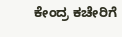ಕೇಂದ್ರ ಕಚೇರಿಗೆ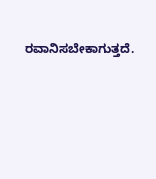ರವಾನಿಸಬೇಕಾಗುತ್ತದೆ.